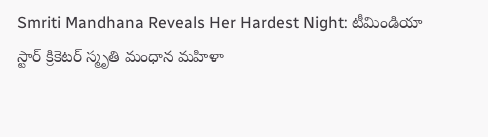Smriti Mandhana Reveals Her Hardest Night: టీమిండియా స్టార్ క్రికెటర్ స్మృతి మంధాన మహిళా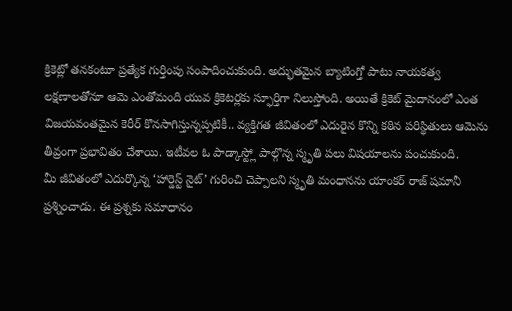క్రికెట్లో తనకంటూ ప్రత్యేక గుర్తింపు సంపాదించుకుంది. అద్భుతమైన బ్యాటింగ్తో పాటు నాయకత్వ లక్షణాలతోనూ ఆమె ఎంతోమంది యువ క్రికెటర్లకు స్ఫూర్తిగా నిలుస్తోంది. అయితే క్రికెట్ మైదానంలో ఎంత విజయవంతమైన కెరీర్ కొనసాగిస్తున్నప్పటికీ.. వ్యక్తిగత జీవితంలో ఎదురైన కొన్ని కఠిన పరిస్థితులు ఆమెను తీవ్రంగా ప్రభావితం చేశాయి. ఇటీవల ఓ పాడ్కాస్ట్లో పాల్గొన్న స్మృతి పలు విషయాలను పంచుకుంది.
మీ జీవితంలో ఎదుర్కొన్న ‘హార్డెస్ట్ నైట్’ గురించి చెప్పాలని స్మృతి మంధానను యాంకర్ రాజ్ షమానీ ప్రశ్నించాడు. ఈ ప్రశ్నకు సమాధానం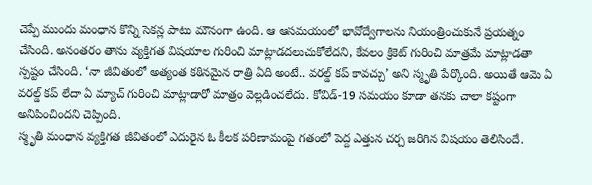చెప్పే ముందు మంధాన కొన్ని సెకన్ల పాటు మౌనంగా ఉంది. ఆ ఆసమయంలో భావోద్వేగాలను నియంత్రించుకునే ప్రయత్నం చేసింది. అనంతరం తాను వ్యక్తిగత విషయాల గురించి మాట్లాడదలుచుకోలేదని, కేవలం క్రికెట్ గురించి మాత్రమే మాట్లాడతా స్పష్టం చేసింది. ‘నా జీవితంలో అత్యంత కఠినమైన రాత్రి ఏది అంటే.. వరల్డ్ కప్ కావచ్చు’ అని స్మృతి పేర్కొంది. అయితే ఆమె ఏ వరల్డ్ కప్ లేదా ఏ మ్యాచ్ గురించి మాట్లాడారో మాత్రం వెల్లడించలేదు. కోవిడ్-19 సమయం కూడా తనకు చాలా కష్టంగా అనిపించిందని చెప్పింది.
స్మృతి మంధాన వ్యక్తిగత జీవితంలో ఎదురైన ఓ కీలక పరిణామంపై గతంలో పెద్ద ఎత్తున చర్చ జరిగిన విషయం తెలిసిందే.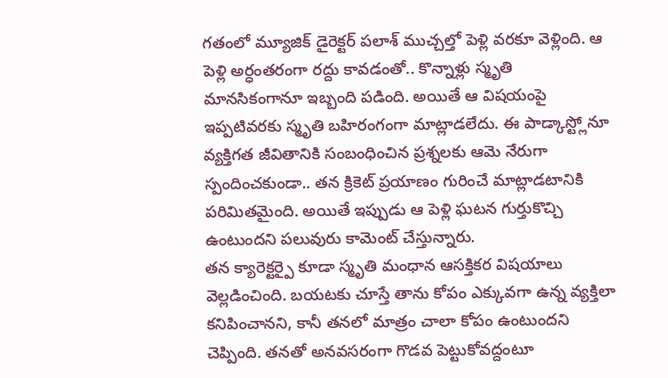గతంలో మ్యూజిక్ డైరెక్టర్ పలాశ్ ముచ్చల్తో పెళ్లి వరకూ వెళ్లింది. ఆ పెళ్లి అర్ధంతరంగా రద్దు కావడంతో.. కొన్నాళ్లు స్మృతి మానసికంగానూ ఇబ్బంది పడింది. అయితే ఆ విషయంపై ఇప్పటివరకు స్మృతి బహిరంగంగా మాట్లాడలేదు. ఈ పాడ్కాస్ట్లోనూ వ్యక్తిగత జీవితానికి సంబంధించిన ప్రశ్నలకు ఆమె నేరుగా స్పందించకుండా.. తన క్రికెట్ ప్రయాణం గురించే మాట్లాడటానికి పరిమితమైంది. అయితే ఇప్పుడు ఆ పెళ్లి ఘటన గుర్తుకొచ్చి ఉంటుందని పలువురు కామెంట్ చేస్తున్నారు.
తన క్యారెక్టర్పై కూడా స్మృతి మంధాన ఆసక్తికర విషయాలు వెల్లడించింది. బయటకు చూస్తే తాను కోపం ఎక్కువగా ఉన్న వ్యక్తిలా కనిపించానని, కానీ తనలో మాత్రం చాలా కోపం ఉంటుందని చెప్పింది. తనతో అనవసరంగా గొడవ పెట్టుకోవద్దంటూ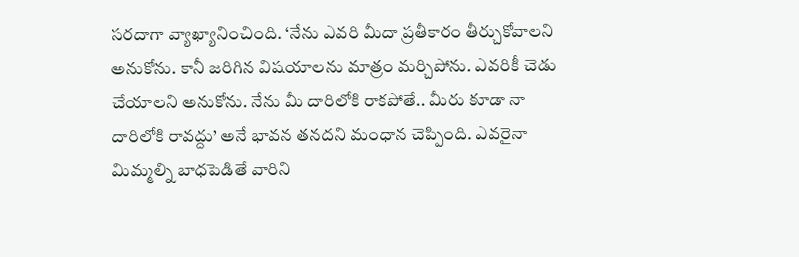సరదాగా వ్యాఖ్యానించింది. ‘నేను ఎవరి మీదా ప్రతీకారం తీర్చుకోవాలని అనుకోను. కానీ జరిగిన విషయాలను మాత్రం మర్చిపోను. ఎవరికీ చెడు చేయాలని అనుకోను. నేను మీ దారిలోకి రాకపోతే.. మీరు కూడా నా దారిలోకి రావద్దు’ అనే భావన తనదని మంధాన చెప్పింది. ఎవరైనా మిమ్మల్ని బాధపెడితే వారిని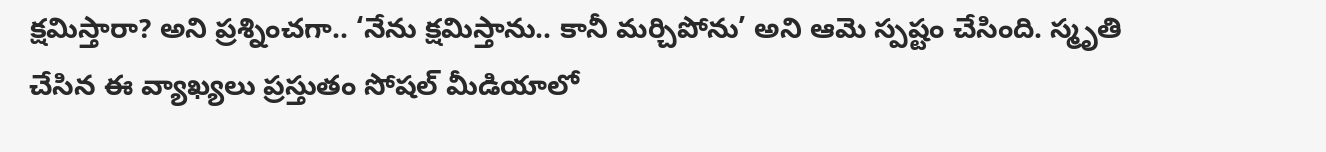క్షమిస్తారా? అని ప్రశ్నించగా.. ‘నేను క్షమిస్తాను.. కానీ మర్చిపోను’ అని ఆమె స్పష్టం చేసింది. స్మృతి చేసిన ఈ వ్యాఖ్యలు ప్రస్తుతం సోషల్ మీడియాలో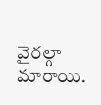వైరల్గా మారాయి.